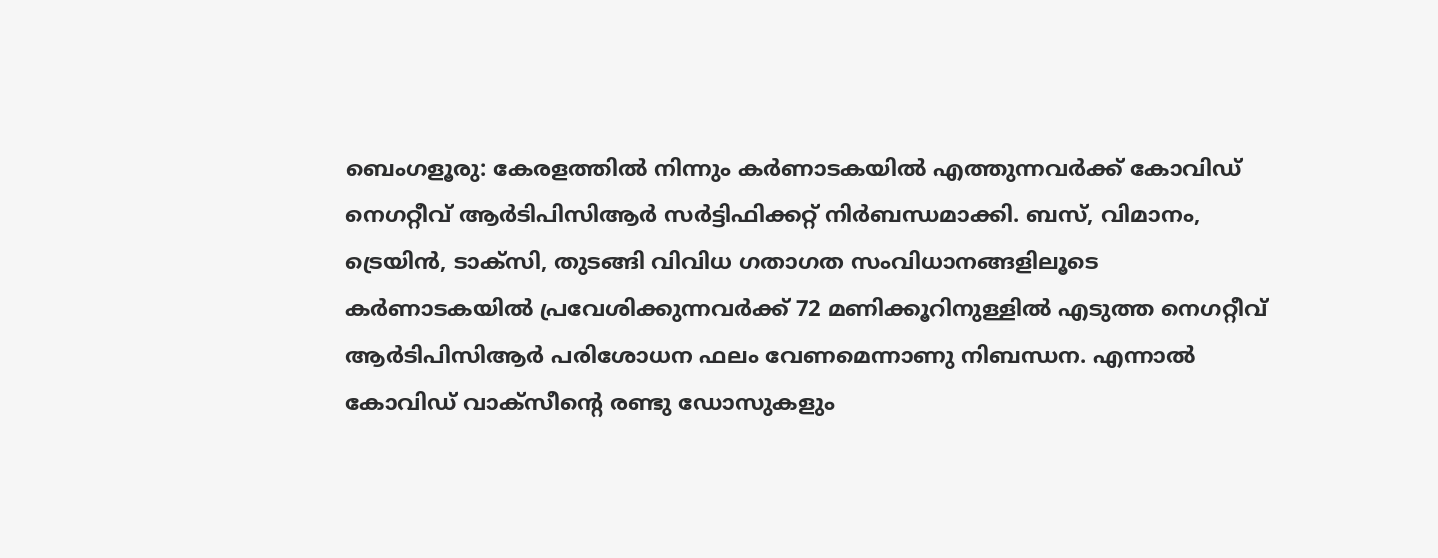ബെംഗളൂരു: കേരളത്തില്‍ നിന്നും കര്‍ണാടകയില്‍ എത്തുന്നവര്‍ക്ക് കോവിഡ് നെഗറ്റീവ് ആര്‍ടിപിസിആര്‍ സര്‍ട്ടിഫിക്കറ്റ് നിര്‍ബന്ധമാക്കി. ബസ്, വിമാനം, ട്രെയിന്‍, ടാക്‌സി, തുടങ്ങി വിവിധ ഗതാഗത സംവിധാനങ്ങളിലൂടെ കര്‍ണാടകയില്‍ പ്രവേശിക്കുന്നവര്‍ക്ക് 72 മണിക്കൂറിനുള്ളില്‍ എടുത്ത നെഗറ്റീവ് ആര്‍ടിപിസിആര്‍ പരിശോധന ഫലം വേണമെന്നാണു നിബന്ധന. എന്നാല്‍ കോവിഡ് വാക്‌സീന്റെ രണ്ടു ഡോസുകളും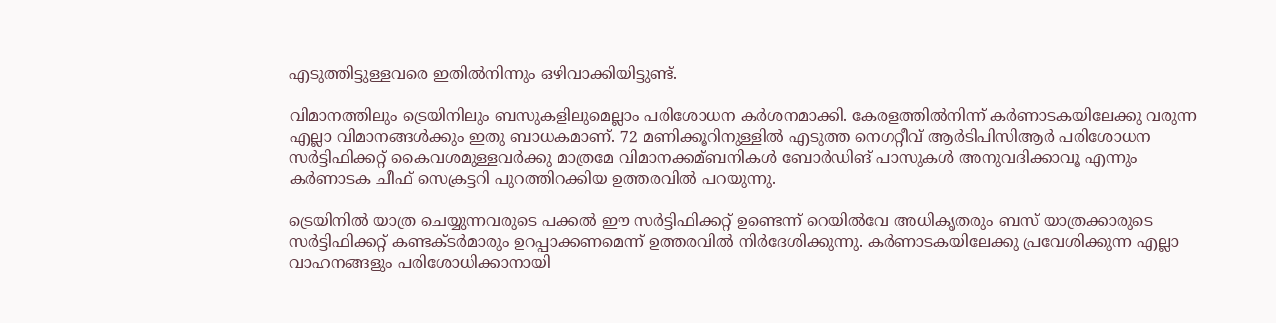എടുത്തിട്ടുള്ളവരെ ഇതില്‍നിന്നും ഒഴിവാക്കിയിട്ടുണ്ട്.

വിമാനത്തിലും ട്രെയിനിലും ബസുകളിലുമെല്ലാം പരിശോധന കര്‍ശനമാക്കി. കേരളത്തില്‍നിന്ന് കര്‍ണാടകയിലേക്കു വരുന്ന എല്ലാ വിമാനങ്ങള്‍ക്കും ഇതു ബാധകമാണ്. 72 മണിക്കൂറിനുള്ളില്‍ എടുത്ത നെഗറ്റീവ് ആര്‍ടിപിസിആര്‍ പരിശോധന സര്‍ട്ടിഫിക്കറ്റ് കൈവശമുള്ളവര്‍ക്കു മാത്രമേ വിമാനക്കമ്ബനികള്‍ ബോര്‍ഡിങ് പാസുകള്‍ അനുവദിക്കാവൂ എന്നും കര്‍ണാടക ചീഫ് സെക്രട്ടറി പുറത്തിറക്കിയ ഉത്തരവില്‍ പറയുന്നു.

ട്രെയിനില്‍ യാത്ര ചെയ്യുന്നവരുടെ പക്കല്‍ ഈ സര്‍ട്ടിഫിക്കറ്റ് ഉണ്ടെന്ന് റെയില്‍വേ അധികൃതരും ബസ് യാത്രക്കാരുടെ സര്‍ട്ടിഫിക്കറ്റ് കണ്ടക്ടര്‍മാരും ഉറപ്പാക്കണമെന്ന് ഉത്തരവില്‍ നിര്‍ദേശിക്കുന്നു. കര്‍ണാടകയിലേക്കു പ്രവേശിക്കുന്ന എല്ലാ വാഹനങ്ങളും പരിശോധിക്കാനായി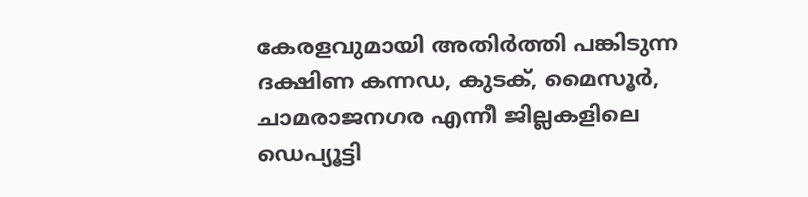കേരളവുമായി അതിര്‍ത്തി പങ്കിടുന്ന ദക്ഷിണ കന്നഡ, കുടക്, മൈസൂര്‍, ചാമരാജനഗര എന്നീ ജില്ലകളിലെ ഡെപ്യൂട്ടി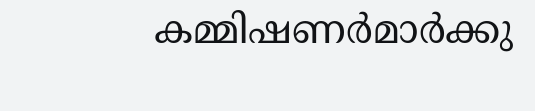കമ്മിഷണര്‍മാര്‍ക്കു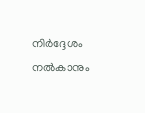നിര്‍ദ്ദേശം നല്‍കാനും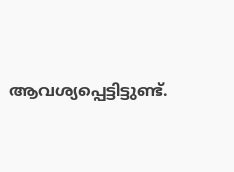ആവശ്യപ്പെട്ടിട്ടുണ്ട്.